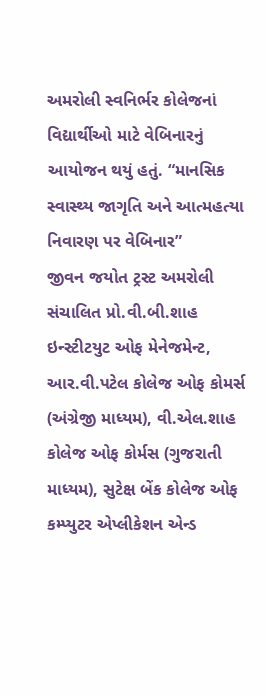અમરોલી સ્વનિર્ભર કોલેજનાં વિદ્યાર્થીઓ માટે વેબિનારનું આયોજન થયું હતું. “માનસિક સ્વાસ્થ્ય જાગૃતિ અને આત્મહત્યા નિવારણ પર વેબિનાર”
જીવન જયોત ટ્રસ્ટ અમરોલી સંચાલિત પ્રો.વી.બી.શાહ ઇન્સ્ટીટયુટ ઓફ મેનેજમેન્ટ, આર.વી.પટેલ કોલેજ ઓફ કોમર્સ (અંગ્રેજી માધ્યમ), વી.એલ.શાહ કોલેજ ઓફ કોર્મસ (ગુજરાતી માધ્યમ), સુટેક્ષ બેંક કોલેજ ઓફ કમ્પ્યુટર એપ્લીકેશન એન્ડ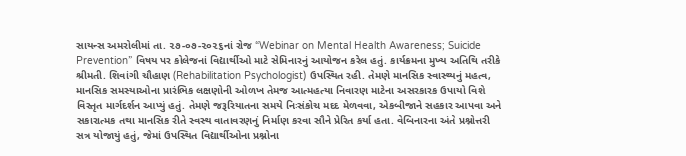સાયન્સ અમરોલીમાં તા. ૨૭-૦૭-૨૦૨૬નાં રોજ “Webinar on Mental Health Awareness; Suicide Prevention” વિષય પર કોલેજનાં વિદ્યાર્થીઓ માટે સેમિનારનું આયોજન કરેલ હતું. કાર્યક્રમના મુખ્ય અતિથિ તરીકે શ્રીમતી. શિવાંગી ચૌહાણ (Rehabilitation Psychologist) ઉપસ્થિત રહી. તેમણે માનસિક સ્વાસ્થ્યનું મહત્વ, માનસિક સમસ્યાઓના પ્રારંભિક લક્ષણોની ઓળખ તેમજ આત્મહત્યા નિવારણ માટેના અસરકારક ઉપાયો વિશે વિસ્તૃત માર્ગદર્શન આપ્યું હતું. તેમણે જરૂરિયાતના સમયે નિઃસંકોચ મદદ મેળવવા, એકબીજાને સહકાર આપવા અને સકારાત્મક તથા માનસિક રીતે સ્વસ્થ વાતાવરણનું નિર્માણ કરવા સૌને પ્રેરિત કર્યા હતા. વેબિનારના અંતે પ્રશ્નોત્તરી સત્ર યોજાયું હતું, જેમાં ઉપસ્થિત વિદ્યાર્થીઓના પ્રશ્નોના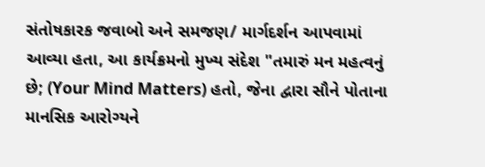સંતોષકારક જવાબો અને સમજણ/ માર્ગદર્શન આપવામાં આવ્યા હતા, આ કાર્યક્રમનો મુખ્ય સંદેશ "તમારું મન મહત્વનું છે; (Your Mind Matters) હતો, જેના દ્વારા સૌને પોતાના માનસિક આરોગ્યને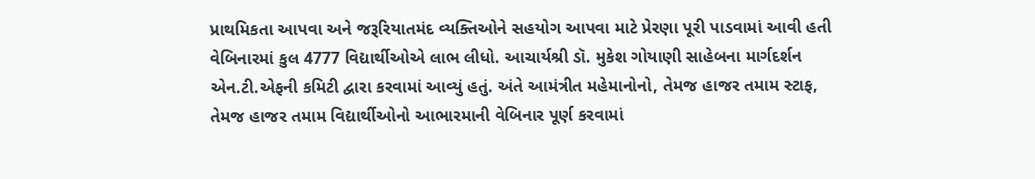પ્રાથમિકતા આપવા અને જરૂરિયાતમંદ વ્યક્તિઓને સહયોગ આપવા માટે પ્રેરણા પૂરી પાડવામાં આવી હતી વેબિનારમાં કુલ 4777 વિદ્યાર્થીઓએ લાભ લીધો. આચાર્યશ્રી ડૉ. મુકેશ ગોયાણી સાહેબના માર્ગદર્શન એન.ટી.એફની કમિટી દ્વારા કરવામાં આવ્યું હતું. અંતે આમંત્રીત મહેમાનોનો, તેમજ હાજર તમામ સ્ટાફ, તેમજ હાજર તમામ વિદ્યાર્થીઓનો આભારમાની વેબિનાર પૂર્ણ કરવામાં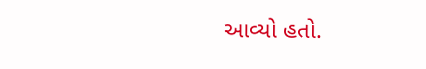આવ્યો હતો.